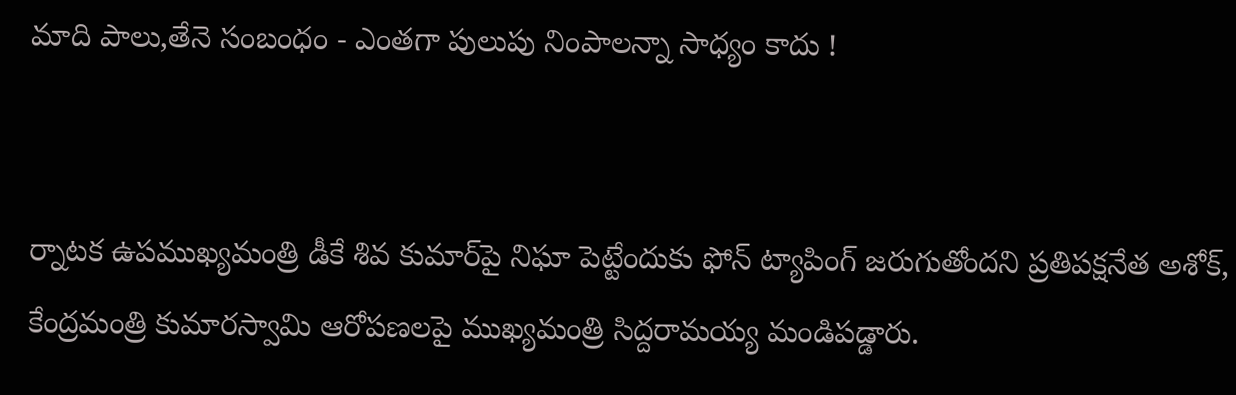మాది పాలు,తేనె సంబంధం - ఎంతగా పులుపు నింపాలన్నా సాధ్యం కాదు !


ర్నాటక ఉపముఖ్యమంత్రి డీకే శివ కుమార్‌పై నిఘా పెట్టేందుకు ఫోన్‌ ట్యాపింగ్‌ జరుగుతోందని ప్రతిపక్షనేత అశోక్‌, కేంద్రమంత్రి కుమారస్వామి ఆరోపణలపై ముఖ్యమంత్రి సిద్దరామయ్య మండిపడ్డారు.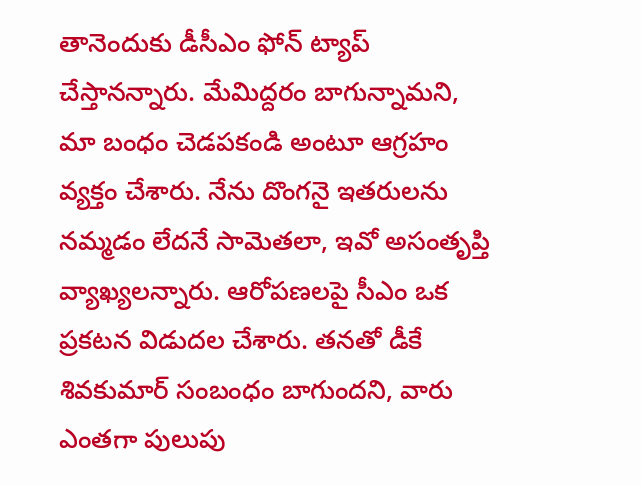తానెందుకు డీసీఎం ఫోన్‌ ట్యాప్‌ చేస్తానన్నారు. మేమిద్దరం బాగున్నామని, మా బంధం చెడపకండి అంటూ ఆగ్రహం వ్యక్తం చేశారు. నేను దొంగనై ఇతరులను నమ్మడం లేదనే సామెతలా, ఇవో అసంతృప్తి వ్యాఖ్యలన్నారు. ఆరోపణలపై సీఎం ఒక ప్రకటన విడుదల చేశారు. తనతో డీకే శివకుమార్‌ సంబంధం బాగుందని, వారు ఎంతగా పులుపు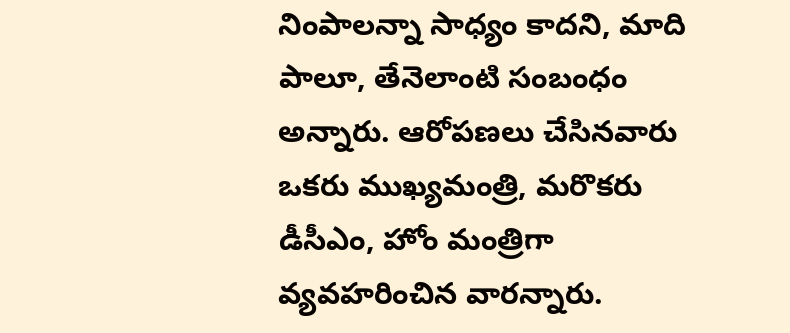నింపాలన్నా సాధ్యం కాదని, మాది పాలూ, తేనెలాంటి సంబంధం అన్నారు. ఆరోపణలు చేసినవారు ఒకరు ముఖ్యమంత్రి, మరొకరు డీసీఎం, హోం మంత్రిగా వ్యవహరించిన వారన్నారు.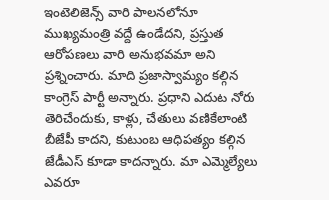ఇంటెలిజెన్స్‌ వారి పాలనలోనూ ముఖ్యమంత్రి వద్దే ఉండేదని, ప్రస్తుత ఆరోపణలు వారి అనుభవమా అని ప్రశ్నించారు. మాది ప్రజాస్వామ్యం కల్గిన కాంగ్రెస్‌ పార్టీ అన్నారు. ప్రధాని ఎదుట నోరు తెరిచేందుకు, కాళ్లు, చేతులు వణికేలాంటి బీజేపీ కాదని, కుటుంబ ఆధిపత్యం కల్గిన జేడీఎస్‌ కూడా కాదన్నారు. మా ఎమ్మెల్యేలు ఎవరూ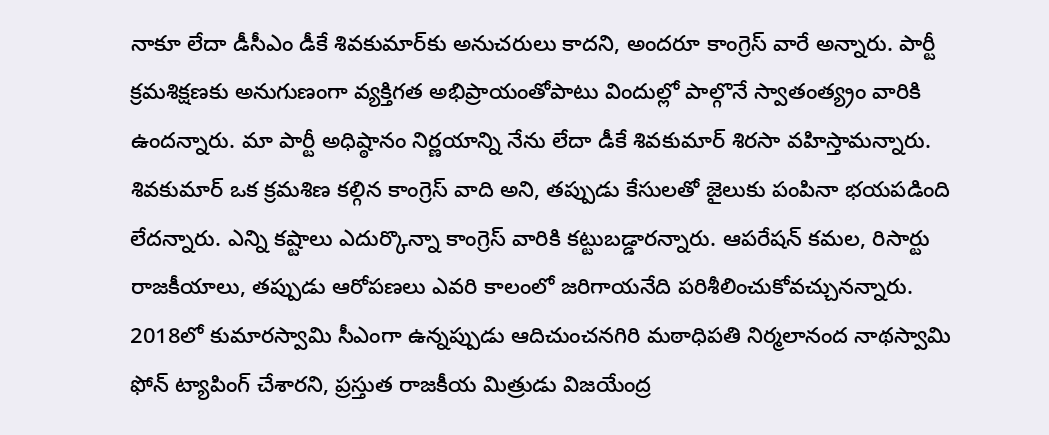నాకూ లేదా డీసీఎం డీకే శివకుమార్‌కు అనుచరులు కాదని, అందరూ కాంగ్రెస్‌ వారే అన్నారు. పార్టీ క్రమశిక్షణకు అనుగుణంగా వ్యక్తిగత అభిప్రాయంతోపాటు విందుల్లో పాల్గొనే స్వాతంత్య్రం వారికి ఉందన్నారు. మా పార్టీ అధిష్ఠానం నిర్ణయాన్ని నేను లేదా డీకే శివకుమార్‌ శిరసా వహిస్తామన్నారు. శివకుమార్‌ ఒక క్రమశిణ కల్గిన కాంగ్రెస్‌ వాది అని, తప్పుడు కేసులతో జైలుకు పంపినా భయపడింది లేదన్నారు. ఎన్ని కష్టాలు ఎదుర్కొన్నా కాంగ్రెస్‌ వారికి కట్టుబడ్డారన్నారు. ఆపరేషన్‌ కమల, రిసార్టు రాజకీయాలు, తప్పుడు ఆరోపణలు ఎవరి కాలంలో జరిగాయనేది పరిశీలించుకోవచ్చునన్నారు. 2018లో కుమారస్వామి సీఎంగా ఉన్నప్పుడు ఆదిచుంచనగిరి మఠాధిపతి నిర్మలానంద నాథస్వామి ఫోన్‌ ట్యాపింగ్‌ చేశారని, ప్రస్తుత రాజకీయ మిత్రుడు విజయేంద్ర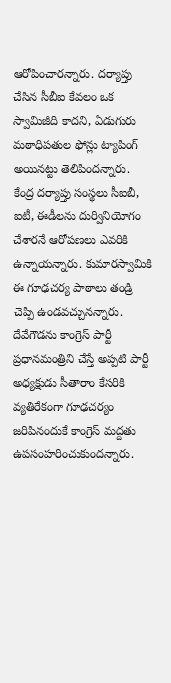ఆరోపించారన్నారు. దర్యాప్తు చేసిన సీబీఐ కేవలం ఒక స్వామిజీది కాదని, ఏడుగురు మఠాధిపతుల ఫోన్లు ట్యాపింగ్‌ అయినట్టు తెలిపిందన్నారు. కేంద్ర దర్యాప్తు సంస్థలు సీఐబీ, ఐటీ, ఈడీలను దుర్వినియోగం చేశారనే ఆరోపణలు ఎవరికి ఉన్నాయన్నారు. కుమారస్వామికి ఈ గూఢచర్య పాఠాలు తండ్రి చెప్పి ఉండవచ్చునన్నారు. దేవేగౌడను కాంగ్రెస్‌ పార్టీ ప్రధానమంత్రిని చేస్తే అప్పటి పార్టీ అధ్యక్షుడు సీతారాం కేసరికి వ్యతిరేకంగా గూఢచర్యం జరిపినందుకే కాంగ్రెస్‌ మద్దతు ఉపసంహరించుకుందన్నారు.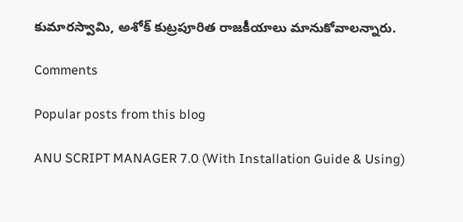కుమారస్వామి, అశోక్‌ కుట్రపూరిత రాజకీయాలు మానుకోవాలన్నారు.

Comments

Popular posts from this blog

ANU SCRIPT MANAGER 7.0 (With Installation Guide & Using)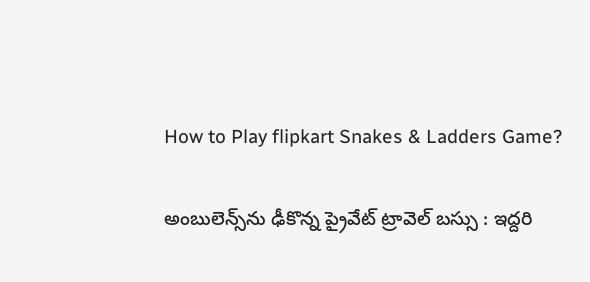How to Play flipkart Snakes & Ladders Game?

అంబులెన్స్‌ను ఢీకొన్న ప్రైవేట్ ట్రావెల్ బస్సు : ఇద్దరి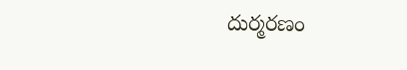దుర్మరణం